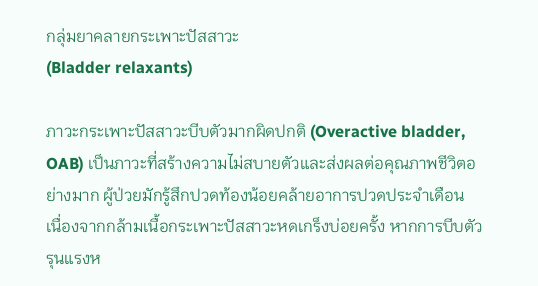กลุ่มยาคลายกระเพาะปัสสาวะ
(Bladder relaxants)

ภาวะกระเพาะปัสสาวะบีบตัวมากผิดปกติ (Overactive bladder, OAB) เป็นภาวะที่สร้างความไม่สบายตัวและส่งผลต่อคุณภาพชีวิตอย่างมาก ผู้ป่วยมักรู้สึกปวดท้องน้อยคล้ายอาการปวดประจำเดือน เนื่องจากกล้ามเนื้อกระเพาะปัสสาวะหดเกร็งบ่อยครั้ง หากการบีบตัวรุนแรงห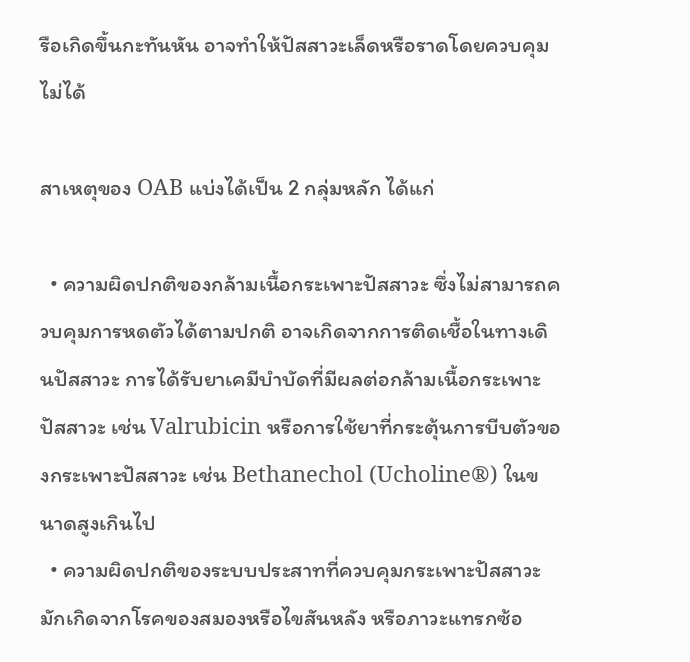รือเกิดขึ้นกะทันหัน อาจทำให้ปัสสาวะเล็ดหรือราดโดยควบคุมไม่ได้

สาเหตุของ OAB แบ่งได้เป็น 2 กลุ่มหลัก ได้แก่

  • ความผิดปกติของกล้ามเนื้อกระเพาะปัสสาวะ ซึ่งไม่สามารถควบคุมการหดตัวได้ตามปกติ อาจเกิดจากการติดเชื้อในทางเดินปัสสาวะ การได้รับยาเคมีบำบัดที่มีผลต่อกล้ามเนื้อกระเพาะปัสสาวะ เช่น Valrubicin หรือการใช้ยาที่กระตุ้นการบีบตัวของกระเพาะปัสสาวะ เช่น Bethanechol (Ucholine®) ในขนาดสูงเกินไป
  • ความผิดปกติของระบบประสาทที่ควบคุมกระเพาะปัสสาวะ มักเกิดจากโรคของสมองหรือไขสันหลัง หรือภาวะแทรกซ้อ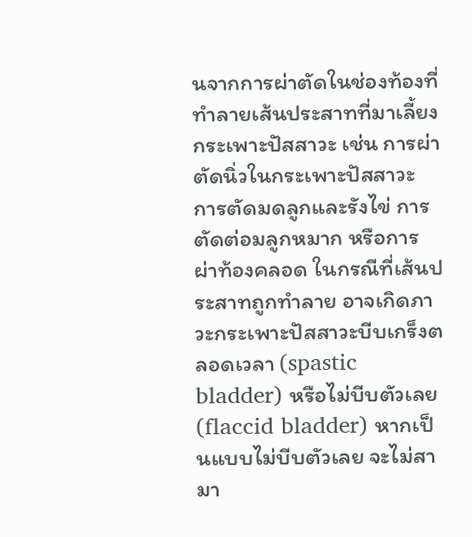นจากการผ่าตัดในช่องท้องที่ทำลายเส้นประสาทที่มาเลี้ยงกระเพาะปัสสาวะ เช่น การผ่าตัดนิ่วในกระเพาะปัสสาวะ การตัดมดลูกและรังไข่ การตัดต่อมลูกหมาก หรือการผ่าท้องคลอด ในกรณีที่เส้นประสาทถูกทำลาย อาจเกิดภาวะกระเพาะปัสสาวะบีบเกร็งตลอดเวลา (spastic bladder) หรือไม่บีบตัวเลย (flaccid bladder) หากเป็นแบบไม่บีบตัวเลย จะไม่สามา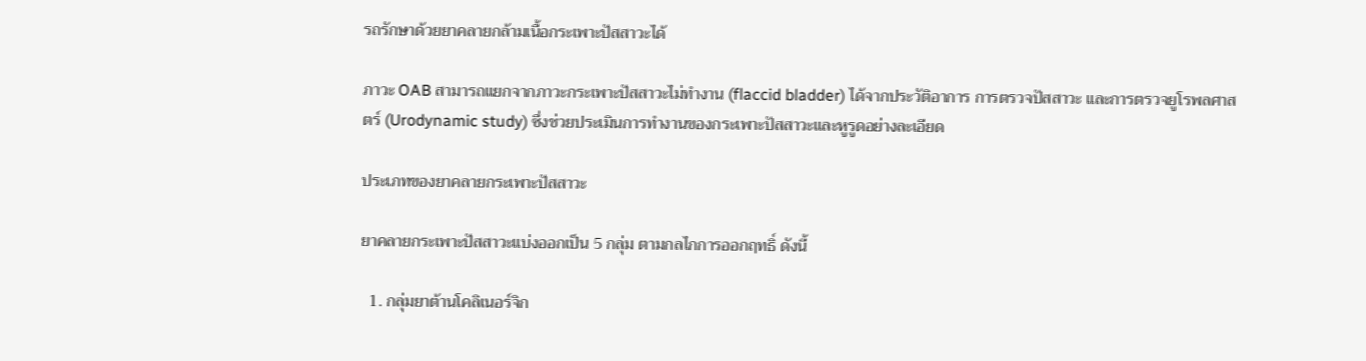รถรักษาด้วยยาคลายกล้ามเนื้อกระเพาะปัสสาวะได้

ภาวะ OAB สามารถแยกจากภาวะกระเพาะปัสสาวะไม่ทำงาน (flaccid bladder) ได้จากประวัติอาการ การตรวจปัสสาวะ และการตรวจยูโรพลศาสตร์ (Urodynamic study) ซึ่งช่วยประเมินการทำงานของกระเพาะปัสสาวะและหูรูดอย่างละเอียด

ประเภทของยาคลายกระเพาะปัสสาวะ

ยาคลายกระเพาะปัสสาวะแบ่งออกเป็น 5 กลุ่ม ตามกลไกการออกฤทธิ์ ดังนี้

  1. กลุ่มยาต้านโคลิเนอร์จิก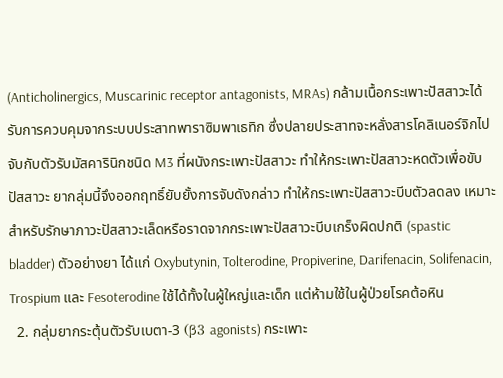(Anticholinergics, Muscarinic receptor antagonists, MRAs) กล้ามเนื้อกระเพาะปัสสาวะได้รับการควบคุมจากระบบประสาทพาราซิมพาเธทิก ซึ่งปลายประสาทจะหลั่งสารโคลิเนอร์จิกไปจับกับตัวรับมัสคารินิกชนิด M3 ที่ผนังกระเพาะปัสสาวะ ทำให้กระเพาะปัสสาวะหดตัวเพื่อขับปัสสาวะ ยากลุ่มนี้จึงออกฤทธิ์ยับยั้งการจับดังกล่าว ทำให้กระเพาะปัสสาวะบีบตัวลดลง เหมาะสำหรับรักษาภาวะปัสสาวะเล็ดหรือราดจากกระเพาะปัสสาวะบีบเกร็งผิดปกติ (spastic bladder) ตัวอย่างยา ได้แก่ Oxybutynin, Tolterodine, Propiverine, Darifenacin, Solifenacin, Trospium และ Fesoterodine ใช้ได้ทั้งในผู้ใหญ่และเด็ก แต่ห้ามใช้ในผู้ป่วยโรคต้อหิน
  2. กลุ่มยากระตุ้นตัวรับเบตา-3 (β3 agonists) กระเพาะ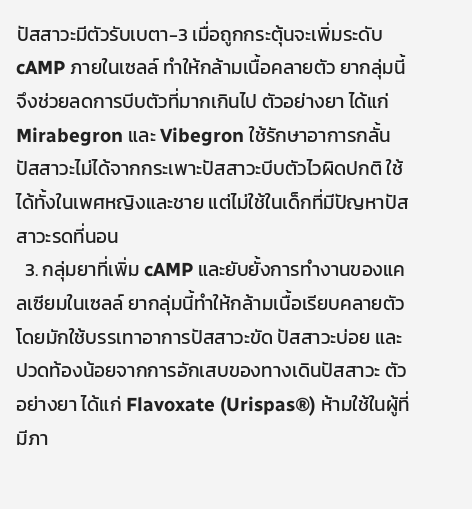ปัสสาวะมีตัวรับเบตา-3 เมื่อถูกกระตุ้นจะเพิ่มระดับ cAMP ภายในเซลล์ ทำให้กล้ามเนื้อคลายตัว ยากลุ่มนี้จึงช่วยลดการบีบตัวที่มากเกินไป ตัวอย่างยา ได้แก่ Mirabegron และ Vibegron ใช้รักษาอาการกลั้นปัสสาวะไม่ได้จากกระเพาะปัสสาวะบีบตัวไวผิดปกติ ใช้ได้ทั้งในเพศหญิงและชาย แต่ไม่ใช้ในเด็กที่มีปัญหาปัสสาวะรดที่นอน
  3. กลุ่มยาที่เพิ่ม cAMP และยับยั้งการทำงานของแคลเซียมในเซลล์ ยากลุ่มนี้ทำให้กล้ามเนื้อเรียบคลายตัว โดยมักใช้บรรเทาอาการปัสสาวะขัด ปัสสาวะบ่อย และปวดท้องน้อยจากการอักเสบของทางเดินปัสสาวะ ตัวอย่างยา ได้แก่ Flavoxate (Urispas®) ห้ามใช้ในผู้ที่มีภา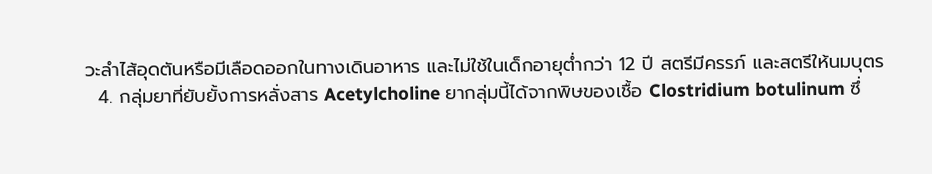วะลำไส้อุดตันหรือมีเลือดออกในทางเดินอาหาร และไม่ใช้ในเด็กอายุต่ำกว่า 12 ปี สตรีมีครรภ์ และสตรีให้นมบุตร
  4. กลุ่มยาที่ยับยั้งการหลั่งสาร Acetylcholine ยากลุ่มนี้ได้จากพิษของเชื้อ Clostridium botulinum ซึ่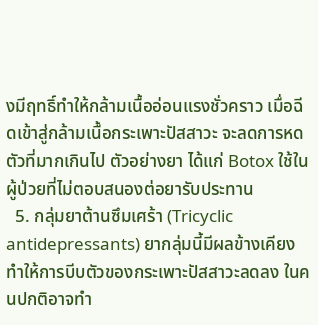งมีฤทธิ์ทำให้กล้ามเนื้ออ่อนแรงชั่วคราว เมื่อฉีดเข้าสู่กล้ามเนื้อกระเพาะปัสสาวะ จะลดการหดตัวที่มากเกินไป ตัวอย่างยา ได้แก่ Botox ใช้ในผู้ป่วยที่ไม่ตอบสนองต่อยารับประทาน
  5. กลุ่มยาต้านซึมเศร้า (Tricyclic antidepressants) ยากลุ่มนี้มีผลข้างเคียงทำให้การบีบตัวของกระเพาะปัสสาวะลดลง ในคนปกติอาจทำ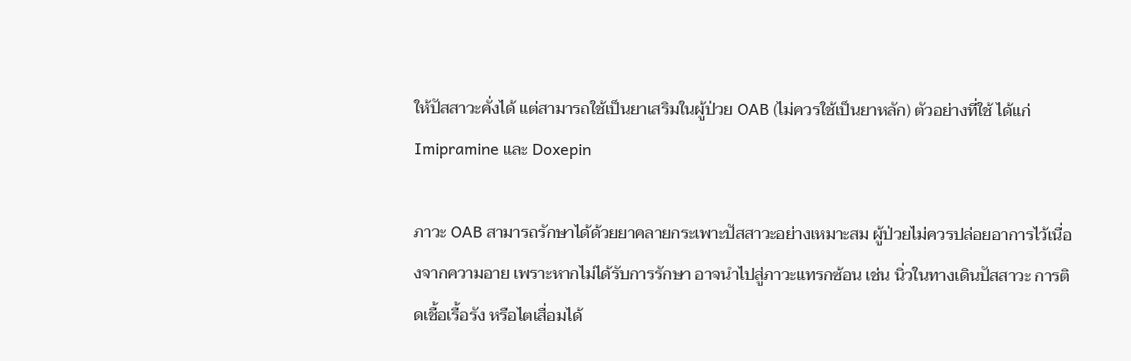ให้ปัสสาวะคั่งได้ แต่สามารถใช้เป็นยาเสริมในผู้ป่วย OAB (ไม่ควรใช้เป็นยาหลัก) ตัวอย่างที่ใช้ ได้แก่ Imipramine และ Doxepin

ภาวะ OAB สามารถรักษาได้ด้วยยาคลายกระเพาะปัสสาวะอย่างเหมาะสม ผู้ป่วยไม่ควรปล่อยอาการไว้เนื่องจากความอาย เพราะหากไม่ได้รับการรักษา อาจนำไปสู่ภาวะแทรกซ้อน เช่น นิ่วในทางเดินปัสสาวะ การติดเชื้อเรื้อรัง หรือไตเสื่อมได้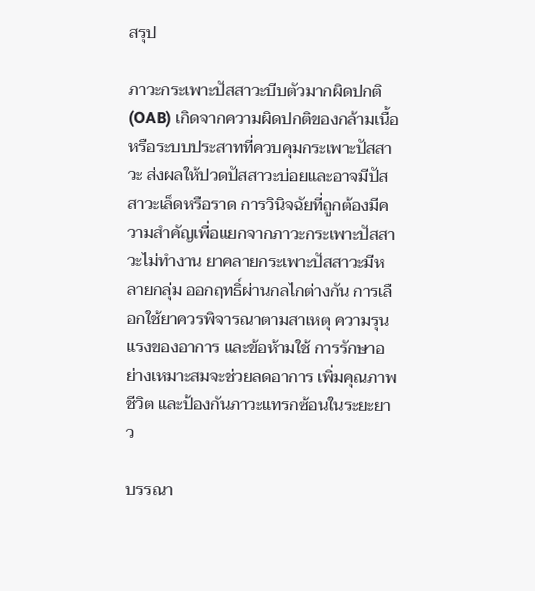สรุป

ภาวะกระเพาะปัสสาวะบีบตัวมากผิดปกติ (OAB) เกิดจากความผิดปกติของกล้ามเนื้อหรือระบบประสาทที่ควบคุมกระเพาะปัสสาวะ ส่งผลให้ปวดปัสสาวะบ่อยและอาจมีปัสสาวะเล็ดหรือราด การวินิจฉัยที่ถูกต้องมีความสำคัญเพื่อแยกจากภาวะกระเพาะปัสสาวะไม่ทำงาน ยาคลายกระเพาะปัสสาวะมีหลายกลุ่ม ออกฤทธิ์ผ่านกลไกต่างกัน การเลือกใช้ยาควรพิจารณาตามสาเหตุ ความรุนแรงของอาการ และข้อห้ามใช้ การรักษาอย่างเหมาะสมจะช่วยลดอาการ เพิ่มคุณภาพชีวิต และป้องกันภาวะแทรกซ้อนในระยะยาว

บรรณา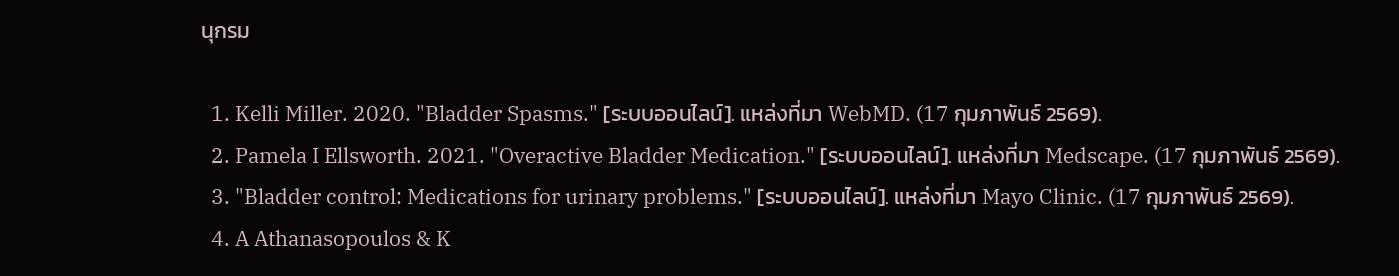นุกรม

  1. Kelli Miller. 2020. "Bladder Spasms." [ระบบออนไลน์]. แหล่งที่มา WebMD. (17 กุมภาพันธ์ 2569).
  2. Pamela I Ellsworth. 2021. "Overactive Bladder Medication." [ระบบออนไลน์]. แหล่งที่มา Medscape. (17 กุมภาพันธ์ 2569).
  3. "Bladder control: Medications for urinary problems." [ระบบออนไลน์]. แหล่งที่มา Mayo Clinic. (17 กุมภาพันธ์ 2569).
  4. A Athanasopoulos & K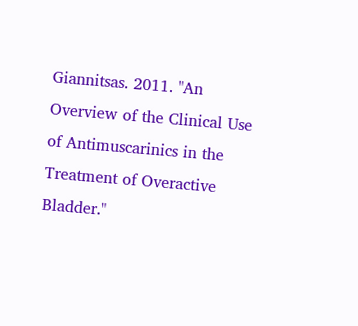Giannitsas. 2011. "An Overview of the Clinical Use of Antimuscarinics in the Treatment of Overactive Bladder."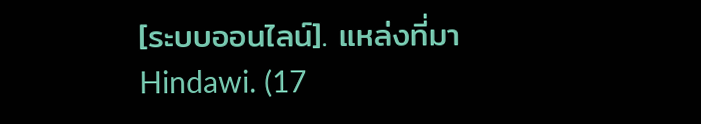[ระบบออนไลน์]. แหล่งที่มา Hindawi. (17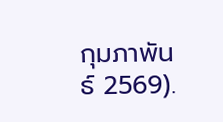กุมภาพันธ์ 2569).